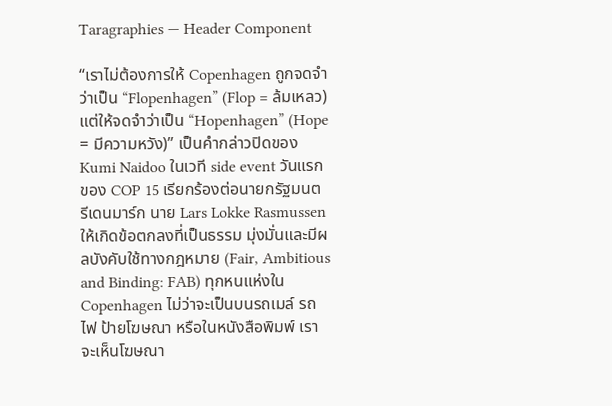Taragraphies — Header Component

“เราไม่ต้องการให้ Copenhagen ถูกจดจำว่าเป็น “Flopenhagen” (Flop = ล้มเหลว) แต่ให้จดจำว่าเป็น “Hopenhagen” (Hope = มีความหวัง)” เป็นคำกล่าวปิดของ Kumi Naidoo ในเวที side event วันแรกของ COP 15 เรียกร้องต่อนายกรัฐมนตรีเดนมาร์ก นาย Lars Lokke Rasmussen ให้เกิดข้อตกลงที่เป็นธรรม มุ่งมั่นและมีผลบังคับใช้ทางกฎหมาย (Fair, Ambitious and Binding: FAB) ทุกหนแห่งใน Copenhagen ไม่ว่าจะเป็นบนรถเมล์ รถไฟ ป้ายโฆษณา หรือในหนังสือพิมพ์ เราจะเห็นโฆษณา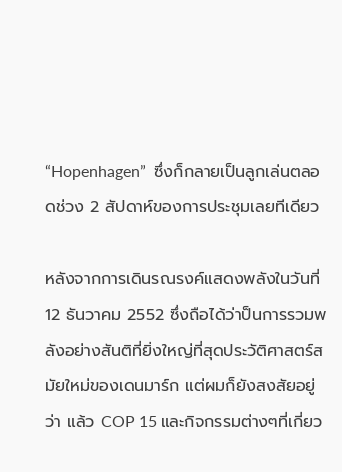“Hopenhagen”  ซึ่งก็กลายเป็นลูกเล่นตลอดช่วง 2 สัปดาห์ของการประชุมเลยทีเดียว

หลังจากการเดินรณรงค์แสดงพลังในวันที่ 12 ธันวาคม 2552 ซึ่งถือได้ว่าป็นการรวมพลังอย่างสันติที่ยิ่งใหญ่ที่สุดประวัติศาสตร์สมัยใหม่ของเดนมาร์ก แต่ผมก็ยังสงสัยอยู่ว่า แล้ว COP 15 และกิจกรรมต่างๆที่เกี่ยว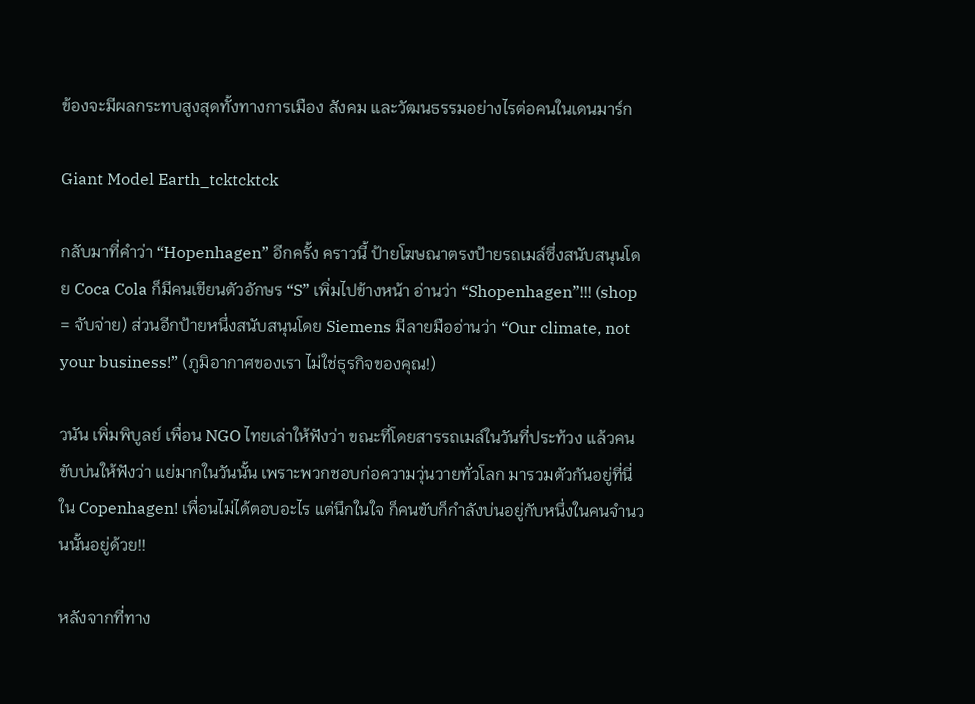ข้องจะมีผลกระทบสูงสุดทั้งทางการเมือง สังคม และวัฒนธรรมอย่างไรต่อคนในเดนมาร์ก

Giant Model Earth_tcktcktck

กลับมาที่คำว่า “Hopenhagen” อีกครั้ง คราวนี้ ป้ายโฆษณาตรงป้ายรถเมล์ซึ่งสนับสนุนโดย Coca Cola ก็มีคนเขียนตัวอักษร “S” เพิ่มไปข้างหน้า อ่านว่า “Shopenhagen”!!! (shop = จับจ่าย) ส่วนอีกป้ายหนึ่งสนับสนุนโดย Siemens มีลายมืออ่านว่า “Our climate, not your business!” (ภูมิอากาศของเรา ไม่ใช่ธุรกิจของคุณ!)

วนัน เพิ่มพิบูลย์ เพื่อน NGO ไทยเล่าให้ฟังว่า ขณะที่โดยสารรถเมล์ในวันที่ประท้วง แล้วคนขับบ่นให้ฟังว่า แย่มากในวันนั้น เพราะพวกชอบก่อความวุ่นวายทั่วโลก มารวมตัวกันอยู่ที่นี่ใน Copenhagen! เพื่อนไม่ได้ตอบอะไร แต่นึกในใจ ก็คนขับก็กำลังบ่นอยู่กับหนึ่งในคนจำนวนนั้นอยู่ด้วย!!

หลังจากที่ทาง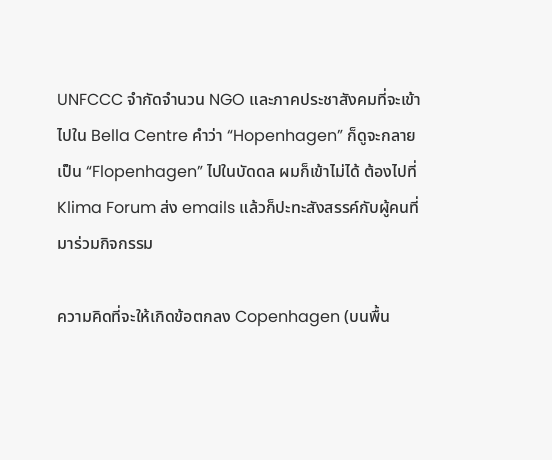UNFCCC จำกัดจำนวน NGO และภาคประชาสังคมที่จะเข้าไปใน Bella Centre คำว่า “Hopenhagen” ก็ดูจะกลายเป็น “Flopenhagen” ไปในบัดดล ผมก็เข้าไม่ได้ ต้องไปที่ Klima Forum ส่ง emails แล้วก็ปะทะสังสรรค์กับผู้คนที่มาร่วมกิจกรรม

ความคิดที่จะให้เกิดข้อตกลง Copenhagen (บนพื้น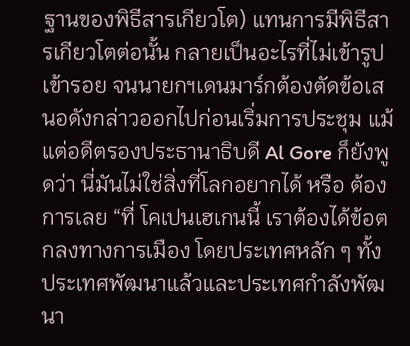ฐานของพิธีสารเกียวโต) แทนการมีพิธีสารเกียวโตต่อนั้น กลายเป็นอะไรที่ไม่เข้ารูปเข้ารอย จนนายกฯเดนมาร์กต้องตัดข้อเสนอดังกล่าวออกไปก่อนเริ่มการประชุม แม้แต่อดีตรองประธานาธิบดี Al Gore ก็ยังพูดว่า นี่มันไม่ใช่สิ่งที่โลกอยากได้ หรือ ต้องการเลย “ที่ โคเปนเฮเกนนี้ เราต้องได้ข้อตกลงทางการเมือง โดยประเทศหลัก ๆ ทั้งประเทศพัฒนาแล้วและประเทศกำลังพัฒนา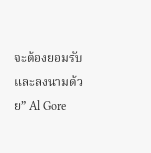จะต้องยอมรับและลงนามด้วย” Al Gore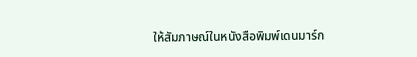ให้สัมภาษณ์ในหนังสือพิมพ์เดนมาร์ก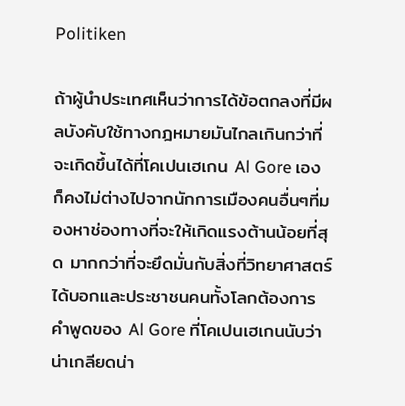Politiken

ถ้าผู้นำประเทศเห็นว่าการได้ข้อตกลงที่มีผลบังคับใช้ทางกฎหมายมันไกลเกินกว่าที่จะเกิดขึ้นได้ที่โคเปนเฮเกน Al Gore เองก็คงไม่ต่างไปจากนักการเมืองคนอื่นๆที่มองหาช่องทางที่จะให้เกิดแรงต้านน้อยที่สุด มากกว่าที่จะยึดมั่นกับสิ่งที่วิทยาศาสตร์ได้บอกและประชาชนคนทั้งโลกต้องการ คำพูดของ Al Gore ที่โคเปนเฮเกนนับว่าน่าเกลียดน่า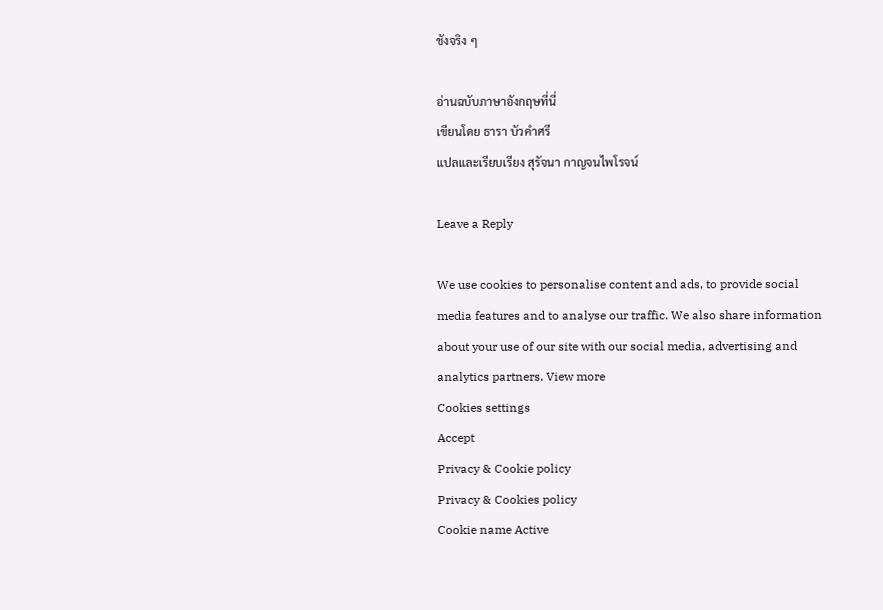ชังจริง ๆ

อ่านฉบับภาษาอังกฤษที่นี่
เขียนโดย ธารา บัวคำศรี
แปลและเรียบเรียง สุรัจนา กาญจนไพโรจน์

Leave a Reply

We use cookies to personalise content and ads, to provide social media features and to analyse our traffic. We also share information about your use of our site with our social media, advertising and analytics partners. View more
Cookies settings
Accept
Privacy & Cookie policy
Privacy & Cookies policy
Cookie name Active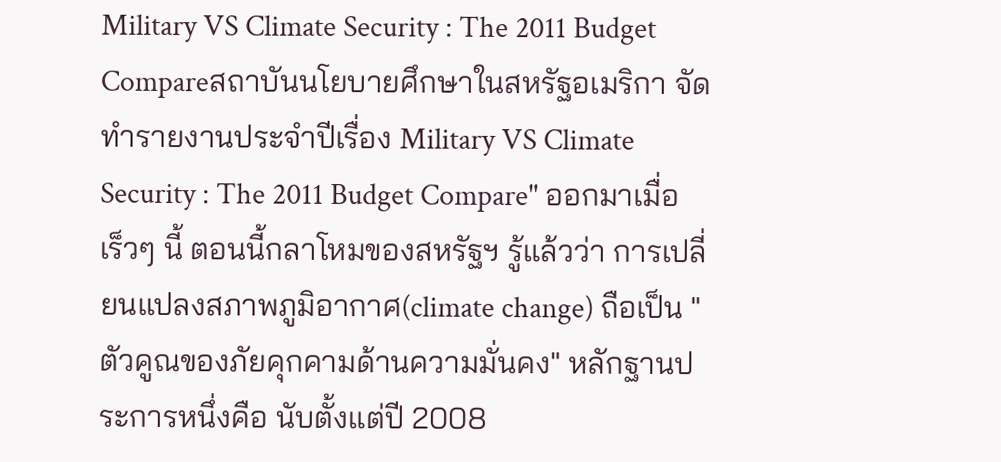Military VS Climate Security : The 2011 Budget Compareสถาบันนโยบายศึกษาในสหรัฐอเมริกา จัดทำรายงานประจำปีเรื่อง Military VS Climate Security : The 2011 Budget Compare" ออกมาเมื่อเร็วๆ นี้ ตอนนี้กลาโหมของสหรัฐฯ รู้แล้วว่า การเปลี่ยนแปลงสภาพภูมิอากาศ(climate change) ถือเป็น "ตัวคูณของภัยคุกคามด้านความมั่นคง" หลักฐานประการหนึ่งคือ นับตั้งแต่ปี 2008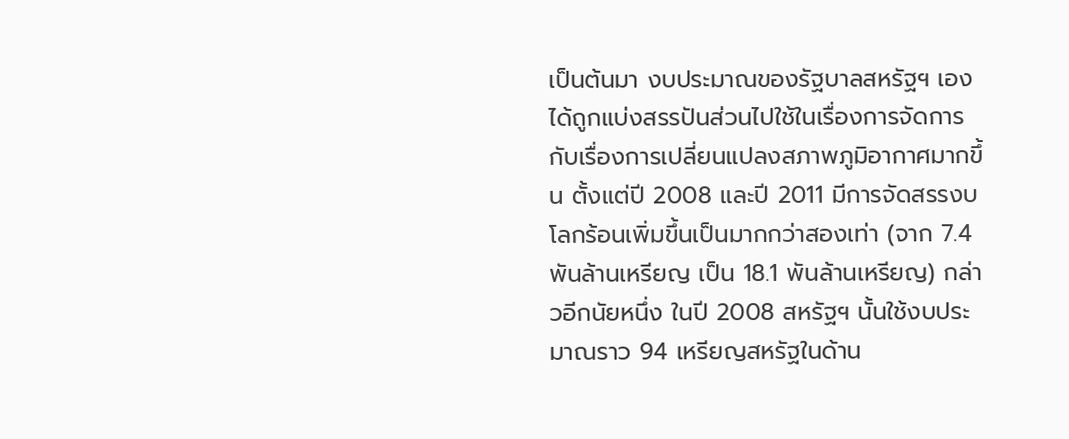เป็นต้นมา งบประมาณของรัฐบาลสหรัฐฯ เองได้ถูกแบ่งสรรปันส่วนไปใช้ในเรื่องการจัดการกับเรื่องการเปลี่ยนแปลงสภาพภูมิอากาศมากขึ้น ตั้งแต่ปี 2008 และปี 2011 มีการจัดสรรงบโลกร้อนเพิ่มขึ้นเป็นมากกว่าสองเท่า (จาก 7.4 พันล้านเหรียญ เป็น 18.1 พันล้านเหรียญ) กล่าวอีกนัยหนึ่ง ในปี 2008 สหรัฐฯ นั้นใช้งบประมาณราว 94 เหรียญสหรัฐในด้าน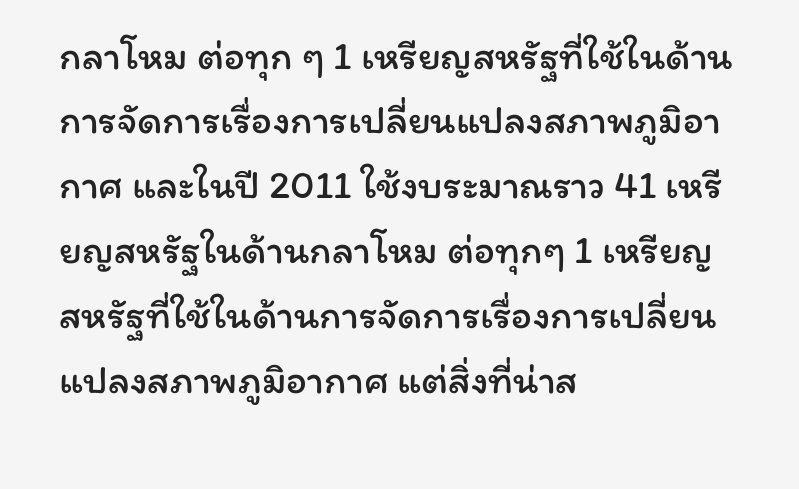กลาโหม ต่อทุก ๆ 1 เหรียญสหรัฐที่ใช้ในด้านการจัดการเรื่องการเปลี่ยนแปลงสภาพภูมิอากาศ และในปี 2011 ใช้งบระมาณราว 41 เหรียญสหรัฐในด้านกลาโหม ต่อทุกๆ 1 เหรียญสหรัฐที่ใช้ในด้านการจัดการเรื่องการเปลี่ยนแปลงสภาพภูมิอากาศ แต่สิ่งที่น่าส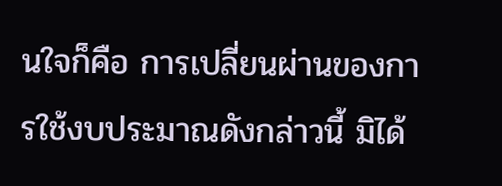นใจก็คือ การเปลี่ยนผ่านของการใช้งบประมาณดังกล่าวนี้ มิได้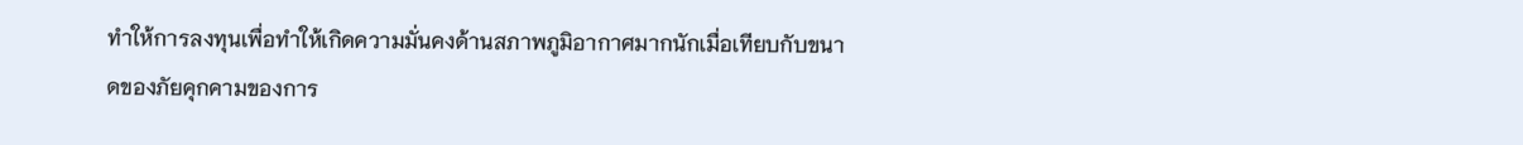ทำให้การลงทุนเพื่อทำให้เกิดความมั่นคงด้านสภาพภูมิอากาศมากนักเมื่อเทียบกับขนาดของภัยคุกคามของการ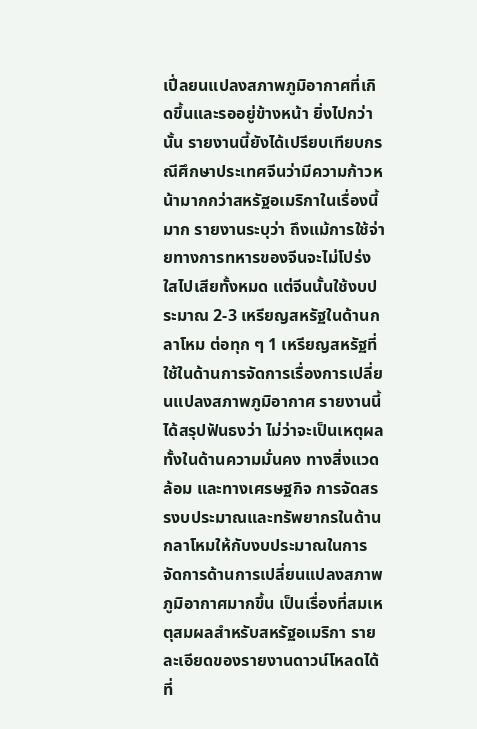เปี่ลยนแปลงสภาพภูมิอากาศที่เกิดขึ้นและรออยู่ข้างหน้า ยิ่งไปกว่านั้น รายงานนี้ยังได้เปรียบเทียบกรณีศึกษาประเทศจีนว่ามีความก้าวหน้ามากกว่าสหรัฐอเมริกาในเรื่องนี้มาก รายงานระบุว่า ถึงแม้การใช้จ่ายทางการทหารของจีนจะไม่โปร่งใสไปเสียทั้งหมด แต่จีนนั้นใช้งบประมาณ 2-3 เหรียญสหรัฐในด้านกลาโหม ต่อทุก ๆ 1 เหรียญสหรัฐที่ใช้ในด้านการจัดการเรื่องการเปลี่ยนแปลงสภาพภูมิอากาศ รายงานนี้ ได้สรุปฟันธงว่า ไม่ว่าจะเป็นเหตุผลทั้งในด้านความมั่นคง ทางสิ่งแวดล้อม และทางเศรษฐกิจ การจัดสรรงบประมาณและทรัพยากรในด้านกลาโหมให้กับงบประมาณในการจัดการด้านการเปลี่ยนแปลงสภาพภูมิอากาศมากขึ้น เป็นเรื่องที่สมเหตุสมผลสำหรับสหรัฐอเมริกา รายละเอียดของรายงานดาวน์โหลดได้ที่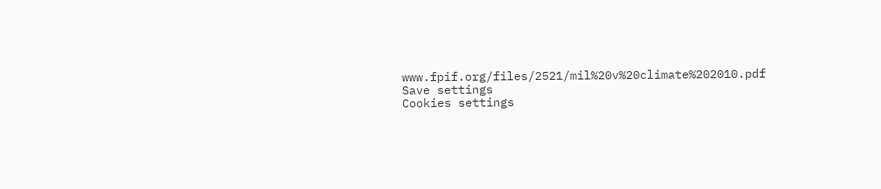www.fpif.org/files/2521/mil%20v%20climate%202010.pdf
Save settings
Cookies settings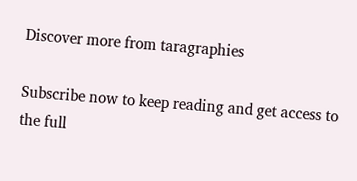Discover more from taragraphies

Subscribe now to keep reading and get access to the full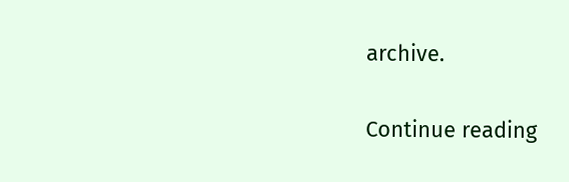archive.

Continue reading